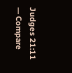Judges 21:11 — Compare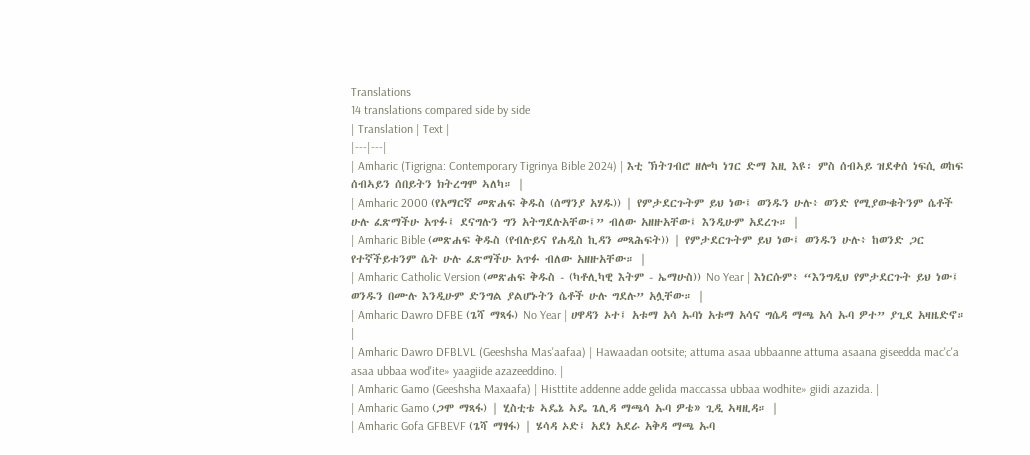Translations
14 translations compared side by side
| Translation | Text |
|---|---|
| Amharic (Tigrigna: Contemporary Tigrinya Bible 2024) | እቲ ኽትገብሮ ዘሎካ ነገር ድማ እዚ እዩ፡ ምስ ሰብኣይ ዝደቀሰ ነፍሲ ወከፍ ሰብኣይን ሰበይትን ክትረግሞ ኣለካ። |
| Amharic 2000 (የአማርኛ መጽሐፍ ቅዱስ (ሰማንያ አሃዱ)) | የምታደርጉትም ይህ ነው፤ ወንዱን ሁሉ፥ ወንድ የሚያውቁትንም ሴቶች ሁሉ ፈጽማችሁ አጥፉ፤ ደናግሉን ግን አትግደሉአቸው፤” ብለው አዘዙአቸው፤ እንዲሁም አደረጉ። |
| Amharic Bible (መጽሐፍ ቅዱስ (የብሉይና የሐዲስ ኪዳን መጻሕፍት)) | የምታደርጉትም ይህ ነው፤ ወንዱን ሁሉ፥ ከወንድ ጋር የተኛችይቱንም ሴት ሁሉ ፈጽማችሁ አጥፉ ብለው አዘዙአቸው። |
| Amharic Catholic Version (መጽሐፍ ቅዱስ - (ካቶሊካዊ እትም - ኤማሁስ)) No Year | እነርሱም፥ “እንግዲህ የምታደርጉት ይህ ነው፤ ወንዱን በሙሉ እንዲሁም ድንግል ያልሆኑትን ሴቶች ሁሉ ግደሉ” አሏቸው። |
| Amharic Dawro DFBE (ጌሻ ማጻፋ) No Year | ሀዋዳን ኦተ፤ አቱማ አሳ ኡባነ አቱማ አሳና ግሴዳ ማጫ አሳ ኡባ ዎተ” ያጊደ አዛዜድኖ። |
| Amharic Dawro DFBLVL (Geeshsha Mas'aafaa) | Hawaadan ootsite; attuma asaa ubbaanne attuma asaana giseedda mac'c'a asaa ubbaa wod'ite» yaagiide azazeeddino. |
| Amharic Gamo (Geeshsha Maxaafa) | Histtite addenne adde gelida maccassa ubbaa wodhite» giidi azazida. |
| Amharic Gamo (ጋሞ ማጻፋ) | ሂስቲቴ ኣዴኔ ኣዴ ጌሊዳ ማጫሳ ኡባ ዎቴ» ጊዲ ኣዛዚዳ። |
| Amharic Gofa GFBEVF (ጌሻ ማፃፋ) | ሄሳዳ ኦድ፤ አደነ አደራ አቅዳ ማጫ ኡባ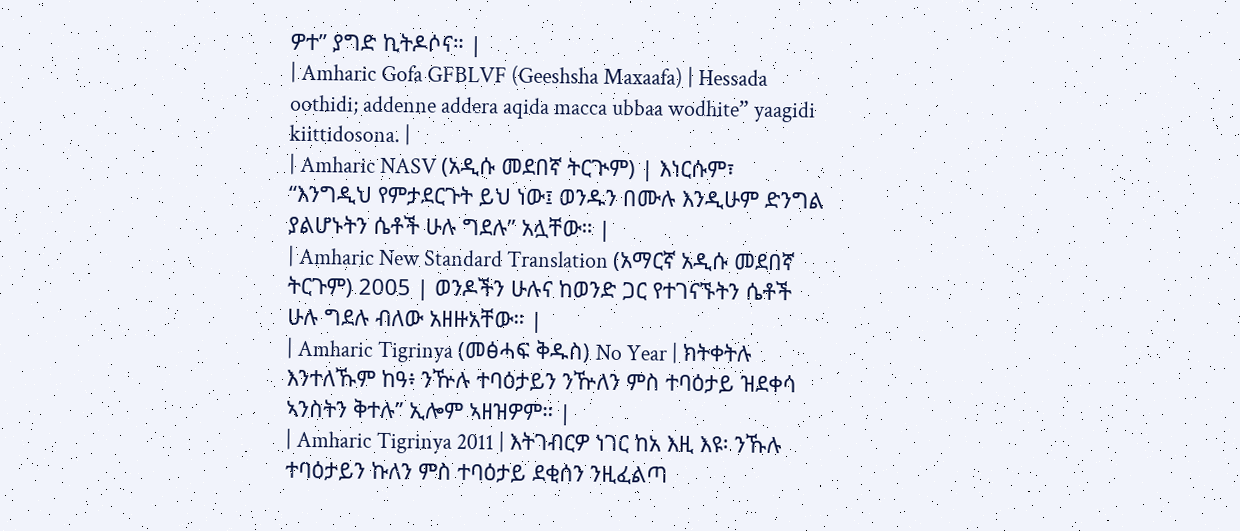ዎተ” ያግድ ኪትዶሶና። |
| Amharic Gofa GFBLVF (Geeshsha Maxaafa) | Hessada oothidi; addenne addera aqida macca ubbaa wodhite” yaagidi kiittidosona. |
| Amharic NASV (አዲሱ መደበኛ ትርጒም) | እነርሱም፣ “እንግዲህ የምታደርጉት ይህ ነው፤ ወንዱን በሙሉ እንዲሁም ድንግል ያልሆኑትን ሴቶች ሁሉ ግደሉ” አሏቸው። |
| Amharic New Standard Translation (አማርኛ አዲሱ መደበኛ ትርጉም) 2005 | ወንዶችን ሁሉና ከወንድ ጋር የተገናኙትን ሴቶች ሁሉ ግደሉ ብለው አዘዙአቸው። |
| Amharic Tigrinya (መፅሓፍ ቅዱስ) No Year | ክትቀትሉ እንተለኹም ከዓ፥ ንዅሉ ተባዕታይን ንዅለን ምስ ተባዕታይ ዝደቀሳ ኣንስትን ቅተሉ” ኢሎም ኣዘዝዎም። |
| Amharic Tigrinya 2011 | እትገብርዎ ነገር ከአ እዚ እዩ፡ ንኹሉ ተባዕታይን ኩለን ምስ ተባዕታይ ደቂሰን ንዚፈልጣ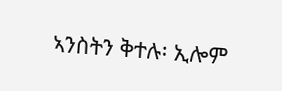ኣንስትን ቅተሉ፡ ኢሎም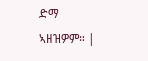ድማ ኣዘዝዎም። |